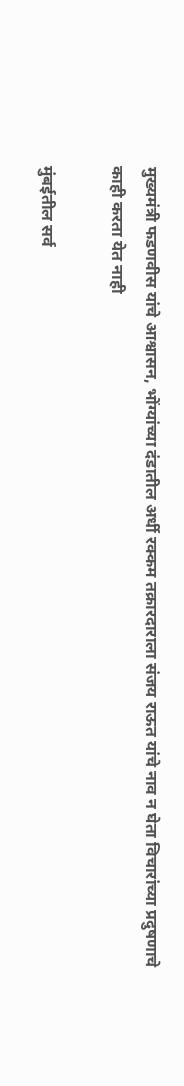मुख्यमंत्री फडणवीस यांचे आश्वासन, भोंग्यांच्या दंडातील अर्धी रक्कम तक्रारदाराला संजय राऊत यांचे नाव न घेता विचारांच्या प्रदुषणाचे काही करता येत नाही

मुंबईतील सर्व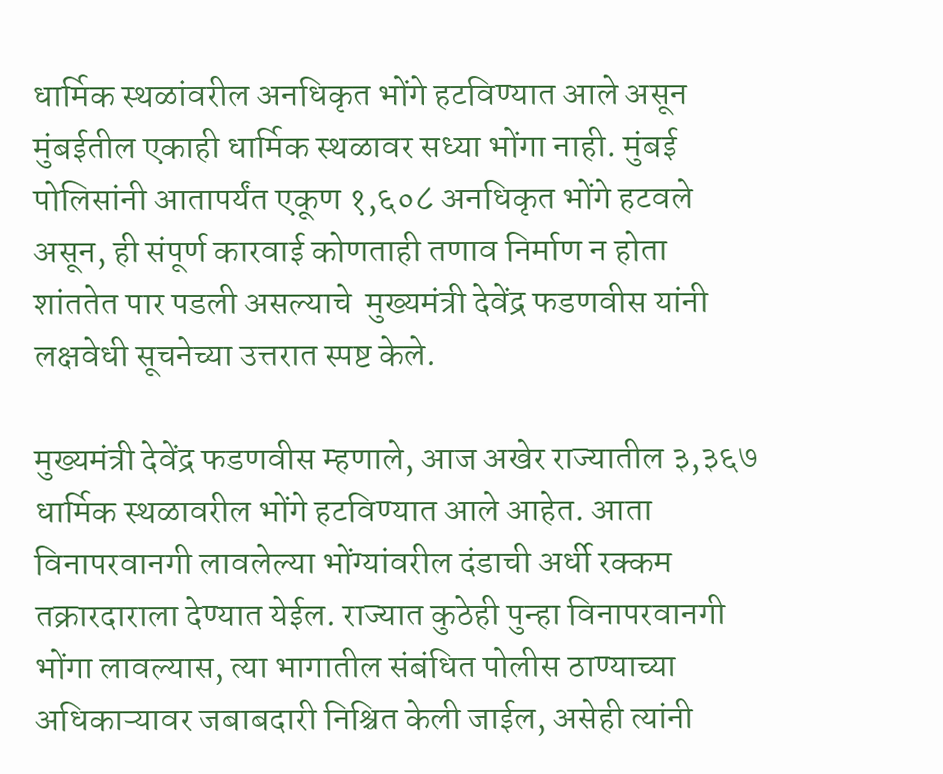धार्मिक स्थळांवरील अनधिकृत भोंगे हटविण्यात आले असून मुंबईतील एकाही धार्मिक स्थळावर सध्या भोंगा नाही. मुंबई पोलिसांनी आतापर्यंत एकूण १,६०८ अनधिकृत भोंगे हटवले असून, ही संपूर्ण कारवाई कोणताही तणाव निर्माण न होता शांततेत पार पडली असल्याचे  मुख्यमंत्री देवेंद्र फडणवीस यांनी लक्षवेधी सूचनेच्या उत्तरात स्पष्ट केले.

मुख्यमंत्री देवेंद्र फडणवीस म्हणाले, आज अखेर राज्यातील ३,३६७ धार्मिक स्थळावरील भोंगे हटविण्यात आले आहेत. आता विनापरवानगी लावलेल्या भोंग्यांवरील दंडाची अर्धी रक्कम तक्रारदाराला देण्यात येईल. राज्यात कुठेही पुन्हा विनापरवानगी भोंगा लावल्यास, त्या भागातील संबंधित पोलीस ठाण्याच्या अधिकाऱ्यावर जबाबदारी निश्चित केली जाईल, असेही त्यांनी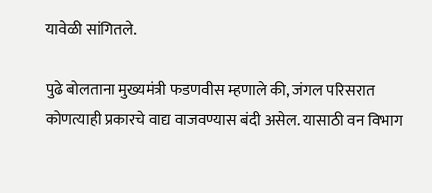यावेळी सांगितले.

पुढे बोलताना मुख्यमंत्री फडणवीस म्हणाले की, जंगल परिसरात कोणत्याही प्रकारचे वाद्य वाजवण्यास बंदी असेल. यासाठी वन विभाग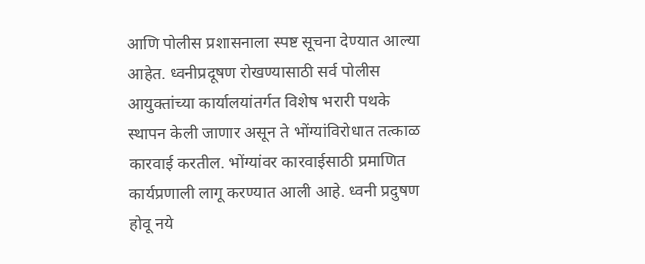आणि पोलीस प्रशासनाला स्पष्ट सूचना देण्यात आल्या आहेत. ध्वनीप्रदूषण रोखण्यासाठी सर्व पोलीस आयुक्तांच्या कार्यालयांतर्गत विशेष भरारी पथके स्थापन केली जाणार असून ते भोंग्यांविरोधात तत्काळ कारवाई करतील. भोंग्यांवर कारवाईसाठी प्रमाणित कार्यप्रणाली लागू करण्यात आली आहे. ध्वनी प्रदुषण होवू नये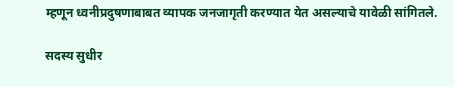म्हणून ध्वनीप्रदुषणाबाबत व्यापक जनजागृती करण्यात येत असल्याचे यावेळी सांगितले.

सदस्य सुधीर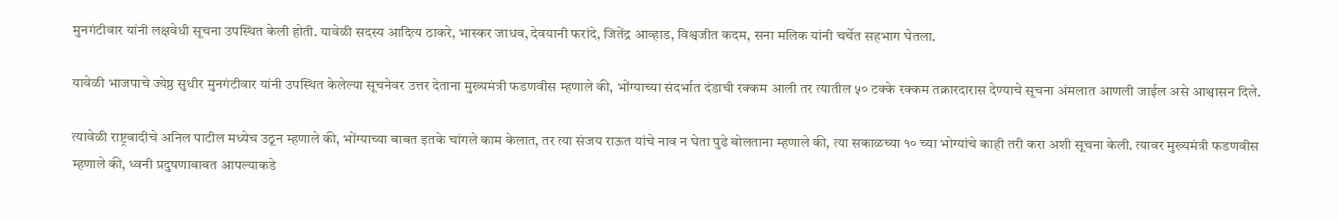मुनगंटीवार यांनी लक्षवेधी सूचना उपस्थित केली होती. यावेळी सदस्य आदित्य ठाकरे, भास्कर जाधव, देवयानी फरांदे, जितेंद्र आव्हाड, विश्वजीत कदम, सना मलिक यांनी चर्चेत सहभाग घेतला.

यावेळी भाजपाचे ज्येष्ठ सुधीर मुनगंटीवार यांनी उपस्थित केलेल्या सूचनेवर उत्तर देताना मुख्यमंत्री फडणवीस म्हणाले की, भोंग्याच्या संदर्भात दंडाची रक्कम आली तर त्यातील ५० टक्के रक्कम तक्रारदारास देण्याचे सूचना अंमलात आणली जाईल असे आश्वासन दिले.

त्यावेळी राष्ट्रवादीचे अनिल पाटील मध्येच उठून म्हणाले की, भोंग्याच्या बाबत इतके चांगले काम केलात, तर त्या संजय राऊत यांचे नाव न घेता पुढे बोलताना म्हणाले की, त्या सकाळच्या १० च्या भोग्यांचे काही तरी करा अशी सूचना केली. त्यावर मुख्यमंत्री फडणवीस म्हणाले की, ध्वनी प्रदुषणाबाबत आपल्याकडे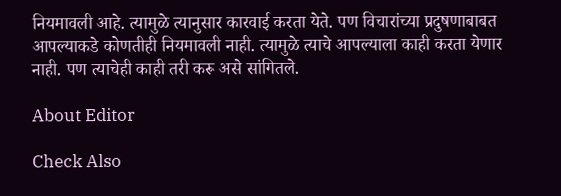नियमावली आहे. त्यामुळे त्यानुसार कारवाई करता येते. पण विचारांच्या प्रदुषणाबाबत आपल्याकडे कोणतीही नियमावली नाही. त्यामुळे त्याचे आपल्याला काही करता येणार नाही. पण त्याचेही काही तरी करू असे सांगितले.

About Editor

Check Also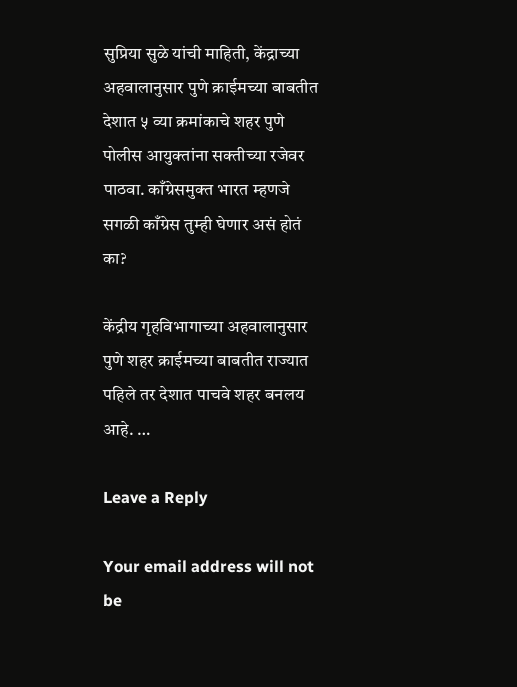सुप्रिया सुळे यांची माहिती, केंद्राच्या अहवालानुसार पुणे क्राईमच्या बाबतीत देशात ५ व्या क्रमांकाचे शहर पुणे पोलीस आयुक्तांना सक्तीच्या रजेवर पाठवा. काँग्रेसमुक्त भारत म्हणजे सगळी काँग्रेस तुम्ही घेणार असं होतं का?

केंद्रीय गृहविभागाच्या अहवालानुसार पुणे शहर क्राईमच्या बाबतीत राज्यात पहिले तर देशात पाचवे शहर बनलय आहे. …

Leave a Reply

Your email address will not be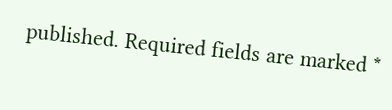published. Required fields are marked *